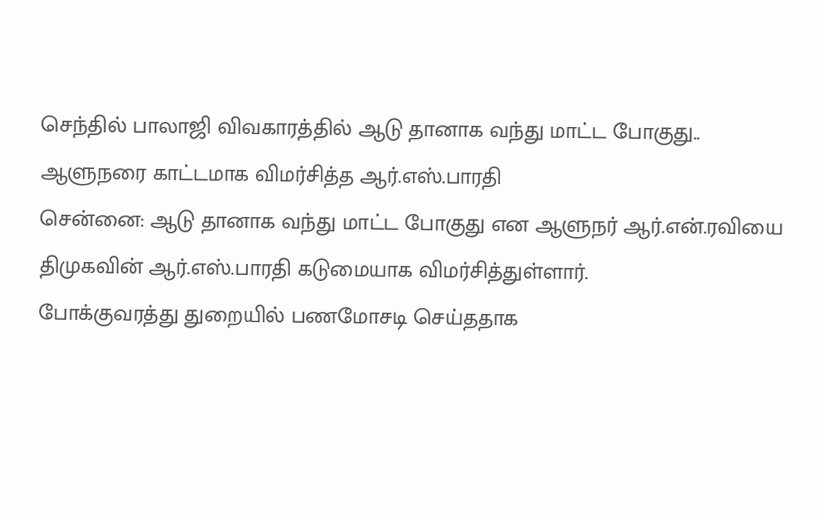செந்தில் பாலாஜி விவகாரத்தில் ஆடு தானாக வந்து மாட்ட போகுது.. ஆளுநரை காட்டமாக விமர்சித்த ஆர்.எஸ்.பாரதி
சென்னை: ஆடு தானாக வந்து மாட்ட போகுது என ஆளுநர் ஆர்.என்.ரவியை திமுகவின் ஆர்.எஸ்.பாரதி கடுமையாக விமர்சித்துள்ளார்.
போக்குவரத்து துறையில் பணமோசடி செய்ததாக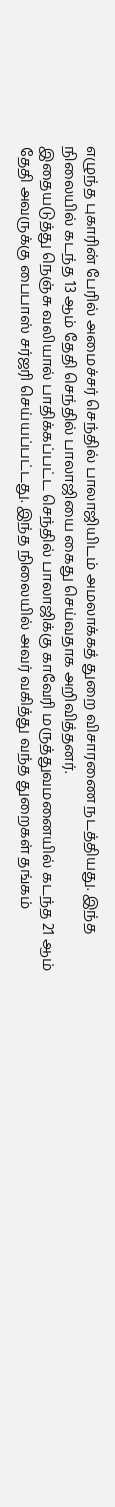எழுந்த புகாரின் பேரில் அமைச்சர் செந்தில் பாலாஜியிடம் அமலாக்கத் துறை விசாரணை நடத்தியது. இந்த நிலையில் கடந்த 13 ஆம் தேதி செந்தில் பாலாஜியை கைது செய்வதாக அறிவித்தனர்.
இதையடுத்து நெஞ்சு வலியால் பாதிக்கப்பட்ட செந்தில் பாலாஜிக்கு காவேரி மருத்துவமனையில் கடந்த 21 ஆம் தேதி அவருக்கு பைபாஸ் சர்ஜரி செய்யப்பட்டது. இந்த நிலையில் அவர் வகித்து வந்த துறைகள் தங்கம்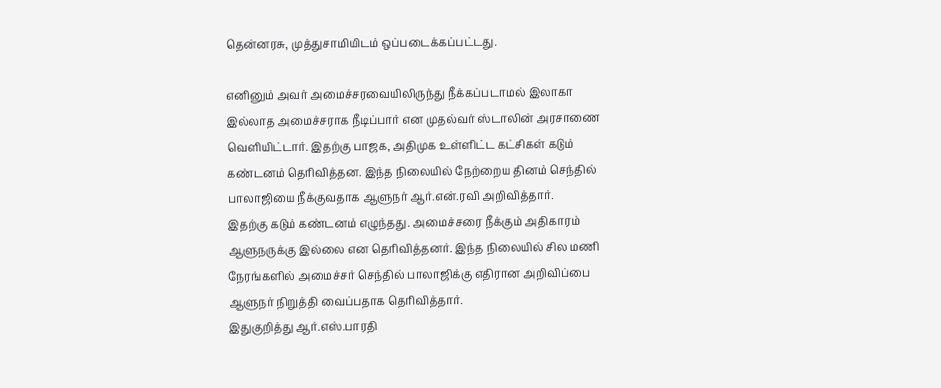தென்னரசு, முத்துசாமியிடம் ஒப்படைக்கப்பட்டது.

எனினும் அவர் அமைச்சரவையிலிருந்து நீக்கப்படாமல் இலாகா இல்லாத அமைச்சராக நீடிப்பார் என முதல்வர் ஸ்டாலின் அரசாணை வெளியிட்டார். இதற்கு பாஜக, அதிமுக உள்ளிட்ட கட்சிகள் கடும் கண்டனம் தெரிவித்தன. இந்த நிலையில் நேற்றைய தினம் செந்தில் பாலாஜியை நீக்குவதாக ஆளுநர் ஆர்.என்.ரவி அறிவித்தார்.
இதற்கு கடும் கண்டனம் எழுந்தது. அமைச்சரை நீக்கும் அதிகாரம் ஆளுநருக்கு இல்லை என தெரிவித்தனர். இந்த நிலையில் சில மணி நேரங்களில் அமைச்சர் செந்தில் பாலாஜிக்கு எதிரான அறிவிப்பை ஆளுநர் நிறுத்தி வைப்பதாக தெரிவித்தார்.
இதுகுறித்து ஆர்.எஸ்.பாரதி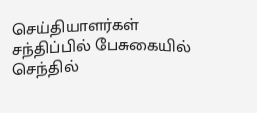செய்தியாளர்கள் சந்திப்பில் பேசுகையில் செந்தில்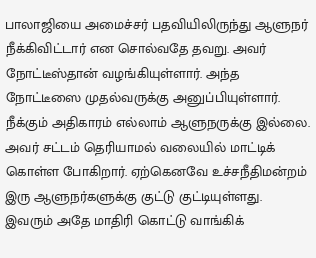பாலாஜியை அமைச்சர் பதவியிலிருந்து ஆளுநர் நீக்கிவிட்டார் என சொல்வதே தவறு. அவர் நோட்டீஸ்தான் வழங்கியுள்ளார். அந்த நோட்டீஸை முதல்வருக்கு அனுப்பியுள்ளார்.
நீக்கும் அதிகாரம் எல்லாம் ஆளுநருக்கு இல்லை. அவர் சட்டம் தெரியாமல் வலையில் மாட்டிக் கொள்ள போகிறார். ஏற்கெனவே உச்சநீதிமன்றம் இரு ஆளுநர்களுக்கு குட்டு குட்டியுள்ளது. இவரும் அதே மாதிரி கொட்டு வாங்கிக்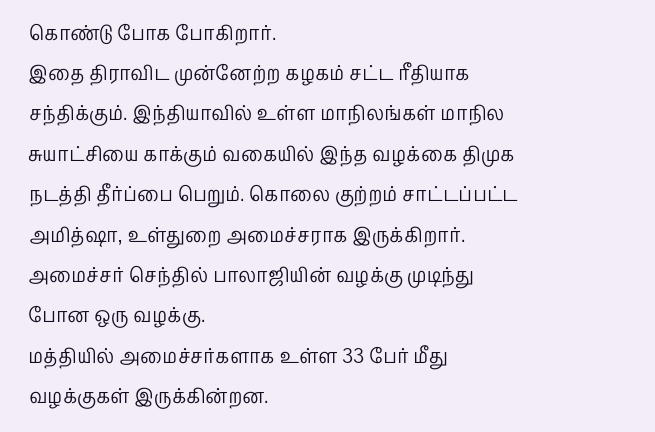கொண்டு போக போகிறார்.
இதை திராவிட முன்னேற்ற கழகம் சட்ட ரீதியாக சந்திக்கும். இந்தியாவில் உள்ள மாநிலங்கள் மாநில சுயாட்சியை காக்கும் வகையில் இந்த வழக்கை திமுக நடத்தி தீர்ப்பை பெறும். கொலை குற்றம் சாட்டப்பட்ட அமித்ஷா, உள்துறை அமைச்சராக இருக்கிறார். அமைச்சர் செந்தில் பாலாஜியின் வழக்கு முடிந்து போன ஒரு வழக்கு.
மத்தியில் அமைச்சர்களாக உள்ள 33 பேர் மீது வழக்குகள் இருக்கின்றன.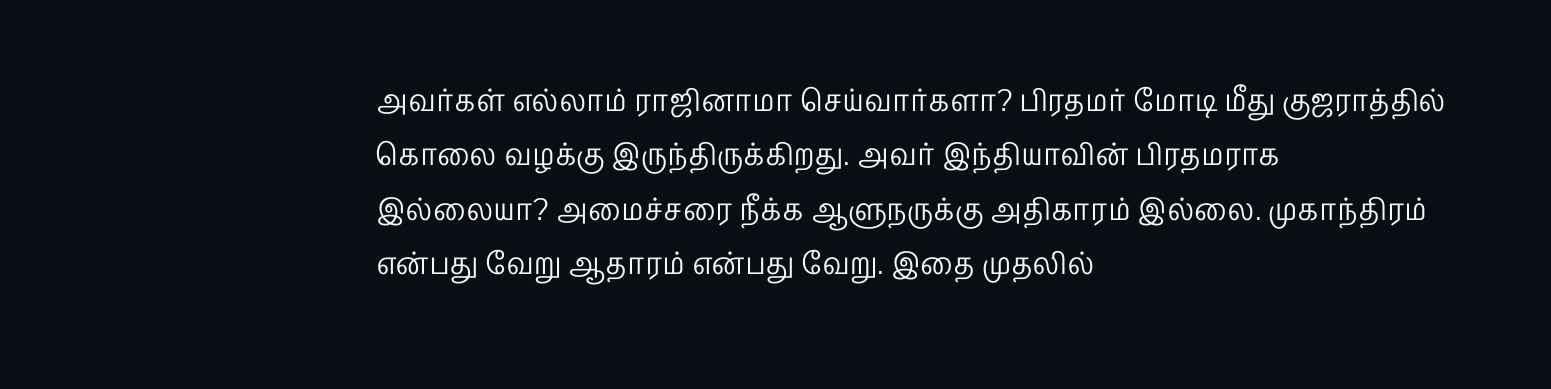அவர்கள் எல்லாம் ராஜினாமா செய்வார்களா? பிரதமர் மோடி மீது குஜராத்தில் கொலை வழக்கு இருந்திருக்கிறது. அவர் இந்தியாவின் பிரதமராக இல்லையா? அமைச்சரை நீக்க ஆளுநருக்கு அதிகாரம் இல்லை. முகாந்திரம் என்பது வேறு ஆதாரம் என்பது வேறு. இதை முதலில்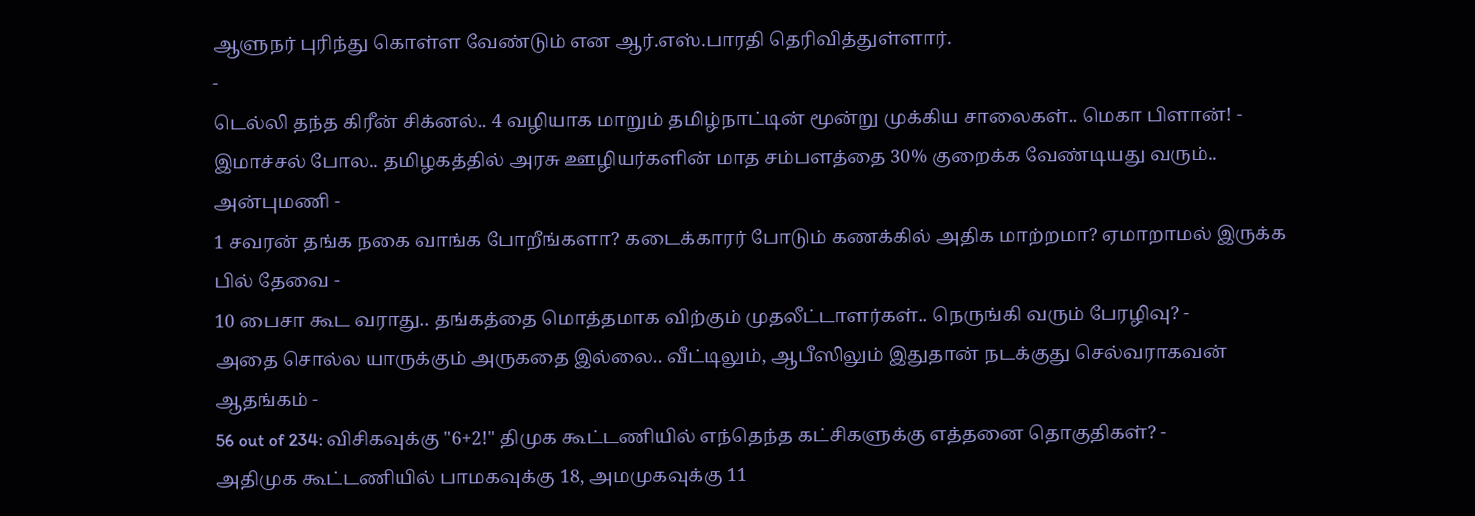ஆளுநர் புரிந்து கொள்ள வேண்டும் என ஆர்.எஸ்.பாரதி தெரிவித்துள்ளார்.
-
டெல்லி தந்த கிரீன் சிக்னல்.. 4 வழியாக மாறும் தமிழ்நாட்டின் மூன்று முக்கிய சாலைகள்.. மெகா பிளான்! -
இமாச்சல் போல.. தமிழகத்தில் அரசு ஊழியர்களின் மாத சம்பளத்தை 30% குறைக்க வேண்டியது வரும்.. அன்புமணி -
1 சவரன் தங்க நகை வாங்க போறீங்களா? கடைக்காரர் போடும் கணக்கில் அதிக மாற்றமா? ஏமாறாமல் இருக்க பில் தேவை -
10 பைசா கூட வராது.. தங்கத்தை மொத்தமாக விற்கும் முதலீட்டாளர்கள்.. நெருங்கி வரும் பேரழிவு? -
அதை சொல்ல யாருக்கும் அருகதை இல்லை.. வீட்டிலும், ஆபீஸிலும் இதுதான் நடக்குது செல்வராகவன் ஆதங்கம் -
56 out of 234: விசிகவுக்கு "6+2!" திமுக கூட்டணியில் எந்தெந்த கட்சிகளுக்கு எத்தனை தொகுதிகள்? -
அதிமுக கூட்டணியில் பாமகவுக்கு 18, அமமுகவுக்கு 11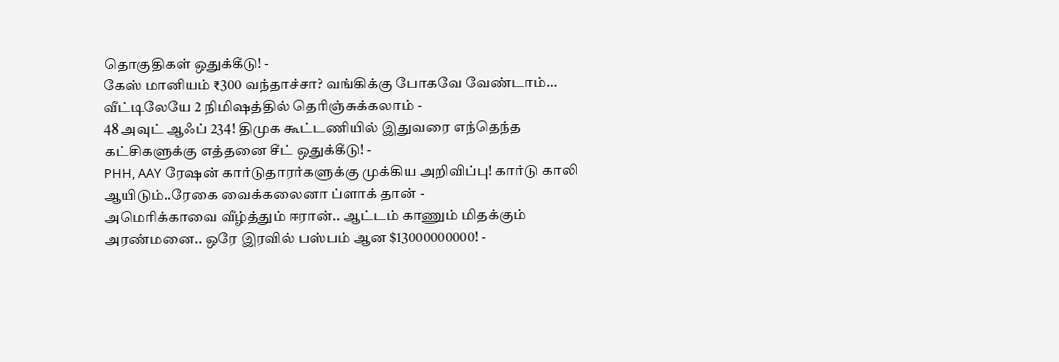தொகுதிகள் ஒதுக்கீடு! -
கேஸ் மானியம் ₹300 வந்தாச்சா? வங்கிக்கு போகவே வேண்டாம்… வீட்டிலேயே 2 நிமிஷத்தில் தெரிஞ்சுக்கலாம் -
48 அவுட் ஆஃப் 234! திமுக கூட்டணியில் இதுவரை எந்தெந்த கட்சிகளுக்கு எத்தனை சீட் ஒதுக்கீடு! -
PHH, AAY ரேஷன் கார்டுதாரர்களுக்கு முக்கிய அறிவிப்பு! கார்டு காலி ஆயிடும்..ரேகை வைக்கலைனா ப்ளாக் தான் -
அமெரிக்காவை வீழ்த்தும் ஈரான்.. ஆட்டம் காணும் மிதக்கும் அரண்மனை.. ஒரே இரவில் பஸ்பம் ஆன $13000000000! -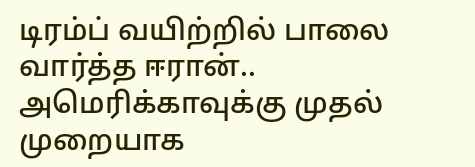டிரம்ப் வயிற்றில் பாலை வார்த்த ஈரான்.. அமெரிக்காவுக்கு முதல் முறையாக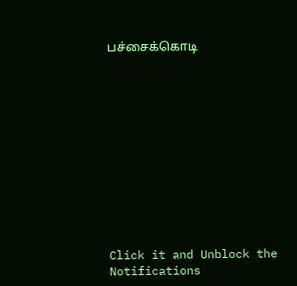பச்சைக்கொடி












Click it and Unblock the Notifications